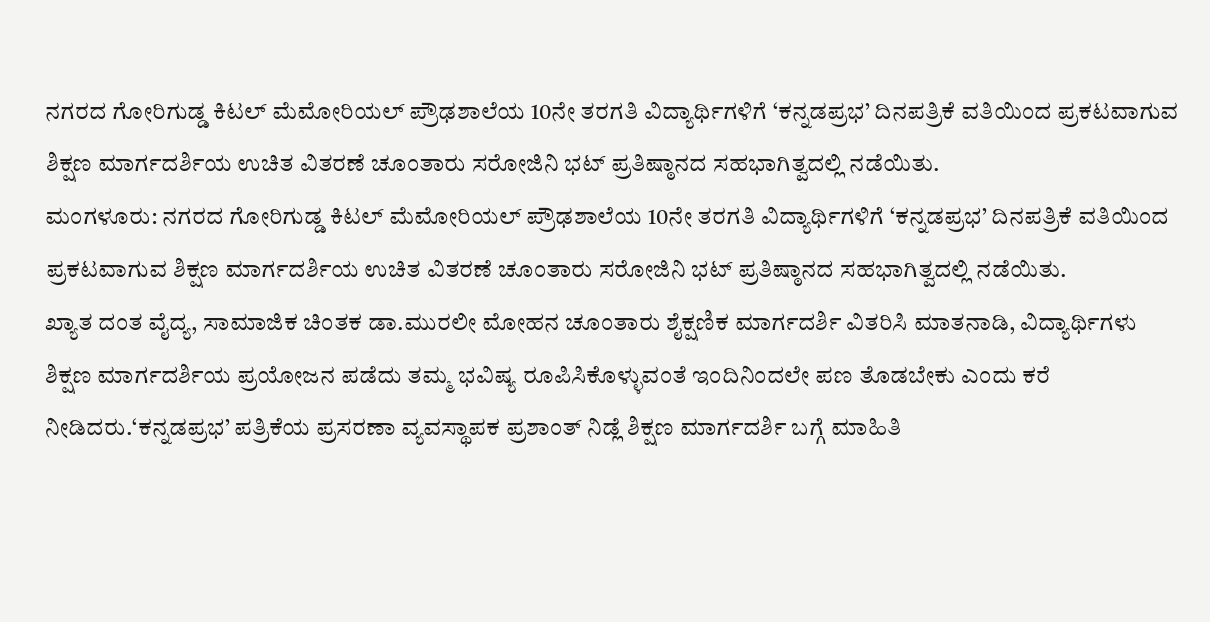ನಗರದ ಗೋರಿಗುಡ್ಡ ಕಿಟಲ್ ಮೆಮೋರಿಯಲ್ ಪ್ರೌಢಶಾಲೆಯ 10ನೇ ತರಗತಿ ವಿದ್ಯಾರ್ಥಿಗಳಿಗೆ ‘ಕನ್ನಡಪ್ರಭ’ ದಿನಪತ್ರಿಕೆ ವತಿಯಿಂದ ಪ್ರಕಟವಾಗುವ ಶಿಕ್ಷಣ ಮಾರ್ಗದರ್ಶಿಯ ಉಚಿತ ವಿತರಣೆ ಚೂಂತಾರು ಸರೋಜಿನಿ ಭಟ್ ಪ್ರತಿಷ್ಠಾನದ ಸಹಭಾಗಿತ್ವದಲ್ಲಿ ನಡೆಯಿತು.
ಮಂಗಳೂರು: ನಗರದ ಗೋರಿಗುಡ್ಡ ಕಿಟಲ್ ಮೆಮೋರಿಯಲ್ ಪ್ರೌಢಶಾಲೆಯ 10ನೇ ತರಗತಿ ವಿದ್ಯಾರ್ಥಿಗಳಿಗೆ ‘ಕನ್ನಡಪ್ರಭ’ ದಿನಪತ್ರಿಕೆ ವತಿಯಿಂದ ಪ್ರಕಟವಾಗುವ ಶಿಕ್ಷಣ ಮಾರ್ಗದರ್ಶಿಯ ಉಚಿತ ವಿತರಣೆ ಚೂಂತಾರು ಸರೋಜಿನಿ ಭಟ್ ಪ್ರತಿಷ್ಠಾನದ ಸಹಭಾಗಿತ್ವದಲ್ಲಿ ನಡೆಯಿತು.
ಖ್ಯಾತ ದಂತ ವೈದ್ಯ, ಸಾಮಾಜಿಕ ಚಿಂತಕ ಡಾ.ಮುರಲೀ ಮೋಹನ ಚೂಂತಾರು ಶೈಕ್ಷಣಿಕ ಮಾರ್ಗದರ್ಶಿ ವಿತರಿಸಿ ಮಾತನಾಡಿ, ವಿದ್ಯಾರ್ಥಿಗಳು ಶಿಕ್ಷಣ ಮಾರ್ಗದರ್ಶಿಯ ಪ್ರಯೋಜನ ಪಡೆದು ತಮ್ಮ ಭವಿಷ್ಯ ರೂಪಿಸಿಕೊಳ್ಳುವಂತೆ ಇಂದಿನಿಂದಲೇ ಪಣ ತೊಡಬೇಕು ಎಂದು ಕರೆ ನೀಡಿದರು.‘ಕನ್ನಡಪ್ರಭ’ ಪತ್ರಿಕೆಯ ಪ್ರಸರಣಾ ವ್ಯವಸ್ಥಾಪಕ ಪ್ರಶಾಂತ್ ನಿಡ್ಲೆ ಶಿಕ್ಷಣ ಮಾರ್ಗದರ್ಶಿ ಬಗ್ಗೆ ಮಾಹಿತಿ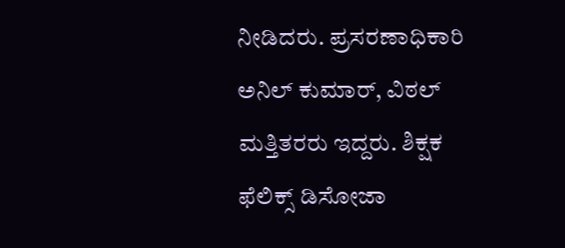ನೀಡಿದರು. ಪ್ರಸರಣಾಧಿಕಾರಿ ಅನಿಲ್ ಕುಮಾರ್, ವಿಠಲ್ ಮತ್ತಿತರರು ಇದ್ದರು. ಶಿಕ್ಷಕ ಫೆಲಿಕ್ಸ್ ಡಿಸೋಜಾ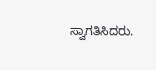ಸ್ವಾಗತಿಸಿದರು.